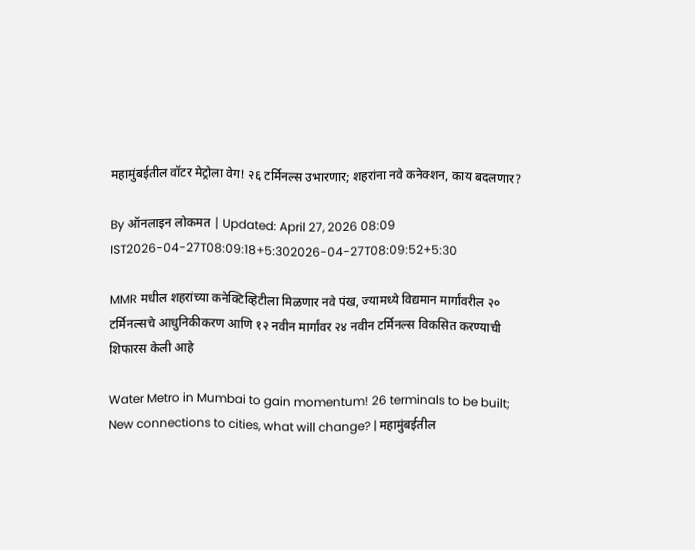महामुंबईतील वॉटर मेट्रोला वेग! २६ टर्मिनल्स उभारणार; शहरांना नवे कनेक्शन, काय बदलणार?

By ऑनलाइन लोकमत | Updated: April 27, 2026 08:09 IST2026-04-27T08:09:18+5:302026-04-27T08:09:52+5:30

MMR मधील शहरांच्या कनेक्टिव्हिटीला मिळणार नवे पंख, ज्यामध्ये विद्यमान मार्गांवरील २० टर्मिनल्सचे आधुनिकीकरण आणि १२ नवीन मार्गांवर २४ नवीन टर्मिनल्स विकसित करण्याची शिफारस केली आहे

Water Metro in Mumbai to gain momentum! 26 terminals to be built; New connections to cities, what will change? | महामुंबईतील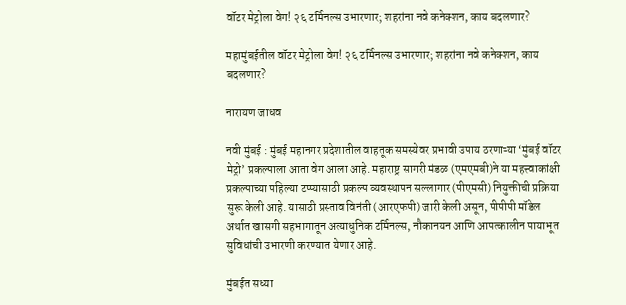वॉटर मेट्रोला वेग! २६ टर्मिनल्स उभारणार; शहरांना नवे कनेक्शन, काय बदलणार?

महामुंबईतील वॉटर मेट्रोला वेग! २६ टर्मिनल्स उभारणार; शहरांना नवे कनेक्शन, काय बदलणार?

नारायण जाधव

नवी मुंबई : मुंबई महानगर प्रदेशातील वाहतूक समस्येवर प्रभावी उपाय ठरणाऱ्या ‘मुंबई वॉटर मेट्रो’ प्रकल्पाला आता वेग आला आहे. महाराष्ट्र सागरी मंडळ (एमएमबी)ने या महत्त्वाकांक्षी प्रकल्पाच्या पहिल्या टप्प्यासाठी प्रकल्प व्यवस्थापन सल्लागार (पीएमसी) नियुक्तीची प्रक्रिया सुरू केली आहे. यासाठी प्रस्ताव विनंती (आरएफपी) जारी केली असून, पीपीपी मॉडेल अर्थात खासगी सहभागातून अत्याधुनिक टर्मिनल्स, नौकानयन आणि आपत्कालीन पायाभूत सुविधांची उभारणी करण्यात येणार आहे.

मुंबईत सध्या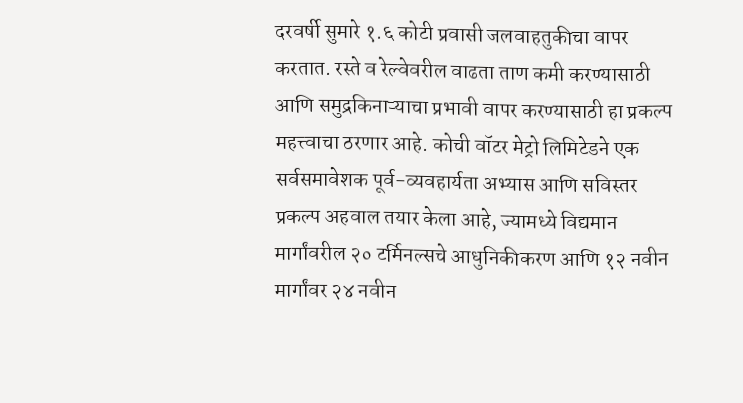दरवर्षी सुमारे १.६ कोटी प्रवासी जलवाहतुकीचा वापर करतात. रस्ते व रेल्वेवरील वाढता ताण कमी करण्यासाठी आणि समुद्रकिनाऱ्याचा प्रभावी वापर करण्यासाठी हा प्रकल्प महत्त्वाचा ठरणार आहे. कोची वॉटर मेट्रो लिमिटेडने एक सर्वसमावेशक पूर्व-व्यवहार्यता अभ्यास आणि सविस्तर प्रकल्प अहवाल तयार केला आहे, ज्यामध्ये विद्यमान मार्गांवरील २० टर्मिनल्सचे आधुनिकीकरण आणि १२ नवीन मार्गांवर २४ नवीन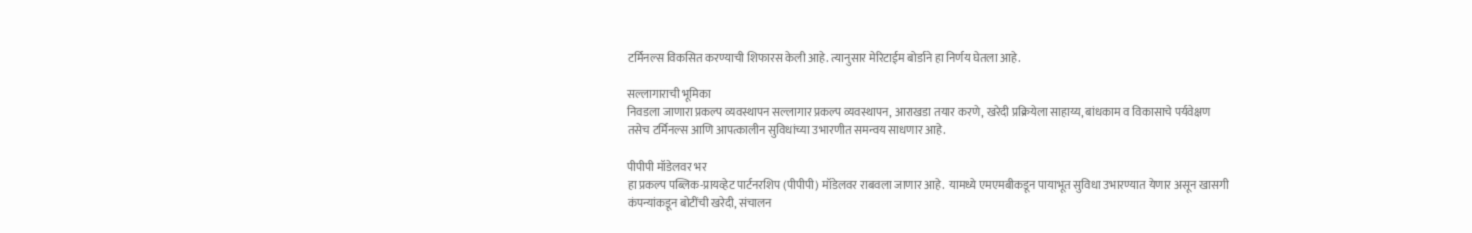टर्मिनल्स विकसित करण्याची शिफारस केली आहे. त्यानुसार मेरिटाईम बोर्डाने हा निर्णय घेतला आहे.

सल्लागाराची भूमिका
निवडला जाणारा प्रकल्प व्यवस्थापन सल्लागार प्रकल्प व्यवस्थापन, आराखडा तयार करणे, खरेदी प्रक्रियेला साहाय्य, बांधकाम व विकासाचे पर्यवेक्षण तसेच टर्मिनल्स आणि आपत्कालीन सुविधांच्या उभारणीत समन्वय साधणार आहे.

पीपीपी मॉडेलवर भर
हा प्रकल्प पब्लिक-प्रायव्हेट पार्टनरशिप (पीपीपी) मॉडेलवर राबवला जाणार आहे.  यामध्ये एमएमबीकडून पायाभूत सुविधा उभारण्यात येणार असून खासगी कंपन्यांकडून बोटींची खरेदी, संचालन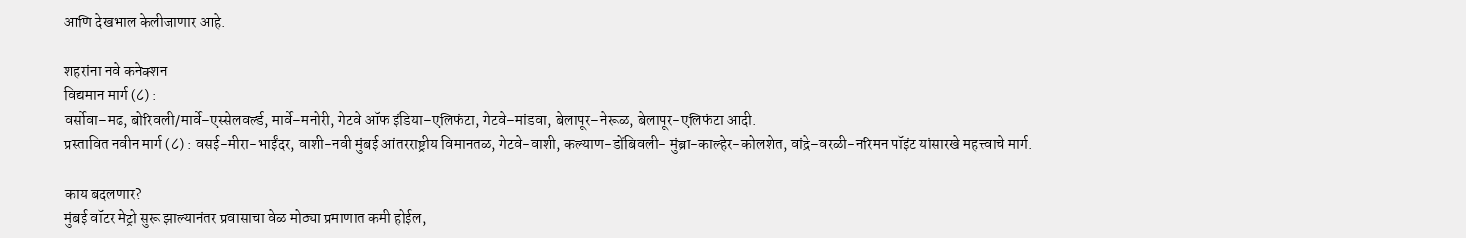आणि देखभाल केलीजाणार आहे.

शहरांना नवे कनेक्शन
विद्यमान मार्ग (८) :
वर्सोवा–मढ, बोरिवली/मार्वे–एस्सेलवर्ल्ड, मार्वे–मनोरी, गेटवे ऑफ इंडिया–एलिफंटा, गेटवे–मांडवा, बेलापूर–नेरूळ, बेलापूर-एलिफंटा आदी.
प्रस्तावित नवीन मार्ग (८) : वसई-मीरा-भाईंदर, वाशी-नवी मुंबई आंतरराष्ट्रीय विमानतळ, गेटवे-वाशी, कल्याण-डोंबिवली- मुंब्रा-काल्हेर-कोलशेत, वांद्रे–वरळी-नरिमन पॉइंट यांसारखे महत्त्वाचे मार्ग.

काय बदलणार?
मुंबई वॉटर मेट्रो सुरू झाल्यानंतर प्रवासाचा वेळ मोठ्या प्रमाणात कमी होईल,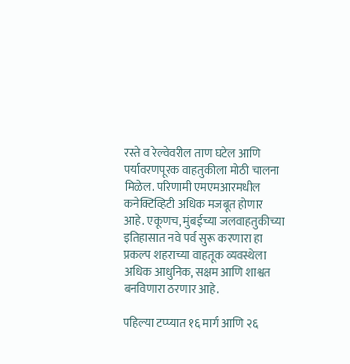रस्ते व रेल्वेवरील ताण घटेल आणि पर्यावरणपूरक वाहतुकीला मोठी चालना मिळेल. परिणामी एमएमआरमधील कनेक्टिव्हिटी अधिक मजबूत होणार आहे. एकूणच, मुंबईच्या जलवाहतुकीच्या इतिहासात नवे पर्व सुरू करणारा हा प्रकल्प शहराच्या वाहतूक व्यवस्थेला अधिक आधुनिक, सक्षम आणि शाश्वत बनविणारा ठरणार आहे.

पहिल्या टप्प्यात १६ मार्ग आणि २६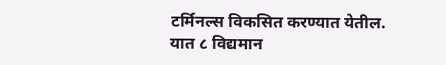टर्मिनल्स विकसित करण्यात येतील. यात ८ विद्यमान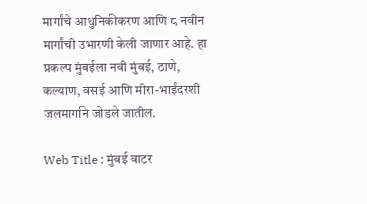मार्गांचे आधुनिकीकरण आणि ८ नवीन मार्गांची उभारणी केली जाणार आहे. हा प्रकल्प मुंबईला नवी मुंबई, ठाणे, कल्याण, वसई आणि मीरा-भाईंदरशी जलमार्गाने जोडले जातील.

Web Title : मुंबई वाटर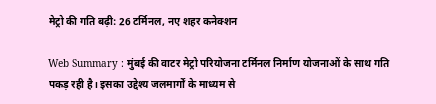मेट्रो की गति बढ़ी: 26 टर्मिनल, नए शहर कनेक्शन

Web Summary : मुंबई की वाटर मेट्रो परियोजना टर्मिनल निर्माण योजनाओं के साथ गति पकड़ रही है। इसका उद्देश्य जलमार्गों के माध्यम से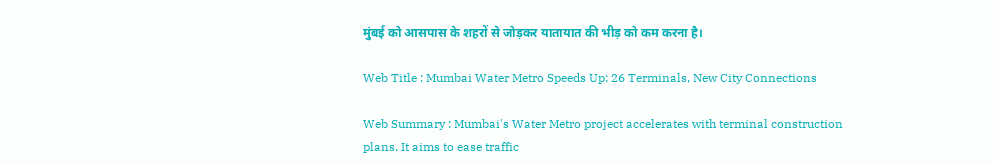मुंबई को आसपास के शहरों से जोड़कर यातायात की भीड़ को कम करना है।

Web Title : Mumbai Water Metro Speeds Up: 26 Terminals, New City Connections

Web Summary : Mumbai's Water Metro project accelerates with terminal construction plans. It aims to ease traffic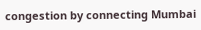congestion by connecting Mumbai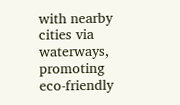with nearby cities via waterways, promoting eco-friendly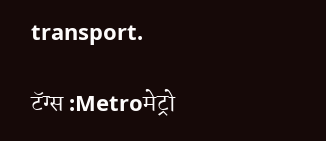transport.

टॅग्स :Metroमेट्रो